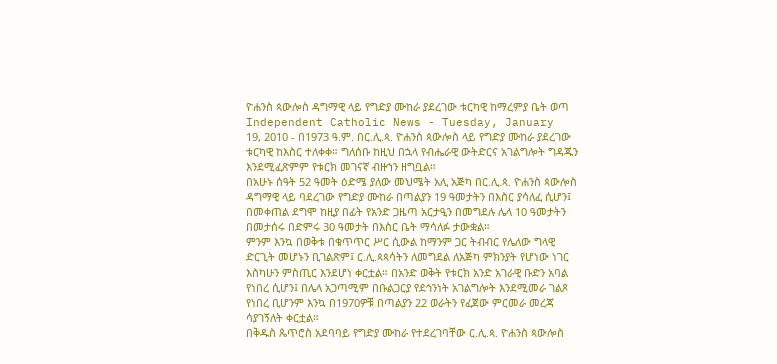ዮሐንስ ጳውሎስ ዳግማዊ ላይ የግድያ ሙከራ ያደረገው ቱርካዊ ከማረምያ ቤት ወጣ
Independent Catholic News - Tuesday, January 19, 2010 - በ1973 ዓ.ም. በር.ሊ.ጳ. ዮሐንስ ጳውሎስ ላይ የግድያ ሙከራ ያደረገው ቱርካዊ ከእስር ተለቀቀ። ግለሰቡ ከዚህ በኋላ የብሔራዊ ውትድርና አገልግሎት ግዳጁን እንደሚፈጽምም የቱርክ መገናኛ ብዙኀን ዘግቧል።
በአሁኑ ሰዓት 52 ዓመት ዕድሜ ያለው መህሜት አሊ አጅካ በር.ሊ.ጳ. ዮሐንስ ጳውሎስ ዳግማዊ ላይ ባደረገው የግድያ ሙከራ በጣልያን 19 ዓመታትን በእስር ያሳለፈ ሲሆን፤ በመቀጠል ደግሞ ከዚያ በፊት የአንድ ጋዜጣ አርታዒን በመግደሉ ሌላ 10 ዓመታትን በመታሰሩ በድምሩ 30 ዓመታት በእስር ቤት ማሳለፉ ታውቋል።
ምንም እንኳ በወቅቱ በቁጥጥር ሥር ሲውል ከማንም ጋር ትብብር የሌለው ግላዊ ድርጊት መሆኑን ቢገልጽም፤ ር.ሊ.ጳጳሳትን ለመግደል ለአጅካ ምክንያት የሆነው ነገር እስካሁን ምስጢር እንደሆነ ቀርቷል። በአንድ ወቅት የቱርክ አንድ አገራዊ ቡድን አባል የነበረ ሲሆን፤ በሌላ አጋጣሚም በቡልጋርያ የደኅንነት አገልግሎት እንደሚመራ ገልጾ የነበረ ቢሆንም እንኳ በ1970ዎቹ በጣልያን 22 ወራትን የፈጀው ምርመራ መረጃ ሳያገኝለት ቀርቷል።
በቅዱስ ጴጥሮስ አደባባይ የግድያ ሙከራ የተደረገባቸው ር.ሊ.ጳ. ዮሐንስ ጳውሎስ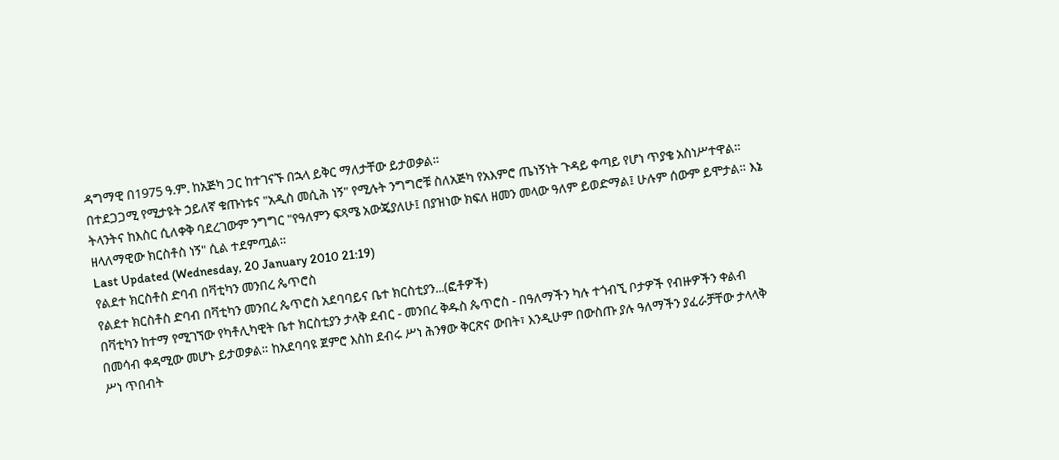ዳግማዊ በ1975 ዓ.ም. ከአጅካ ጋር ከተገናኙ በኋላ ይቅር ማለታቸው ይታወቃል።
በተደጋጋሚ የሚታዩት ኃይለኛ ቁጡነቱና "አዲስ መሲሕ ነኝ" የሚሉት ንግግሮቹ ስለአጅካ የአእምሮ ጤነኝነት ጉዳይ ቀጣይ የሆነ ጥያቄ አስነሥተዋል። ትላንትና ከእስር ሲለቀቅ ባደረገውም ንግግር "የዓለምን ፍጻሜ አውጄያለሁ፤ በያዝነው ክፍለ ዘመን መላው ዓለም ይወድማል፤ ሁሉም ሰውም ይሞታል። እኔ ዘላለማዊው ክርስቶስ ነኝ" ሲል ተደምጧል።
Last Updated (Wednesday, 20 January 2010 21:19)
የልደተ ክርስቶስ ድባብ በቫቲካን መንበረ ጴጥሮስ
የልደተ ክርስቶስ ድባብ በቫቲካን መንበረ ጴጥሮስ አደባባይና ቤተ ክርስቲያን...(ፎቶዎች)
በቫቲካን ከተማ የሚገኘው የካቶሊካዊት ቤተ ክርስቲያን ታላቅ ደብር - መንበረ ቅዱስ ጴጥሮስ - በዓለማችን ካሉ ተጎብኚ ቦታዎች የብዙዎችን ቀልብ በመሳብ ቀዳሚው መሆኑ ይታወቃል። ከአደባባዩ ጀምሮ እስከ ደብሩ ሥነ ሕንፃው ቅርጽና ውበት፣ እንዲሁም በውስጡ ያሉ ዓለማችን ያፈራቻቸው ታላላቅ ሥነ ጥበብት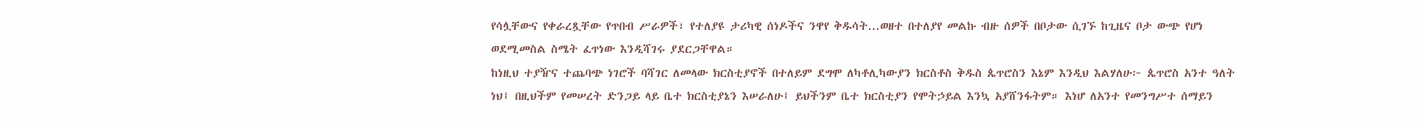የሳሏቸውና የቀራረጿቸው የጥበብ ሥራዎች፣ የተለያዩ ታሪካዊ ሰነዶችና ንዋየ ቅዱሳት...ወዘተ በተለያየ መልኩ ብዙ ሰዎች በቦታው ሲገኙ ከጊዜና ቦታ ውጭ የሆነ ወደሚመስል ስሜት ፈጥነው እንዲሻገሩ ያደርጋቸዋል።
ከነዚህ ተያዥና ተጨባጭ ነገሮች ባሻገር ለመላው ክርስቲያኖች በተለይም ደግሞ ለካቶሊካውያን ክርስቶስ ቅዱስ ጴጥሮስን እኔም እንዲህ እልሃለሁ፦ ጴጥሮስ አንተ ዓለት ነህ፤ በዚህችም የመሠረት ድንጋይ ላይ ቤተ ክርስቲያኔን እሠራለሁ፤ ይህችንም ቤተ ክርስቲያን የሞትኃይል እንኳ አያሸንፋትም። እነሆ ለአንተ የመንግሥተ ሰማይን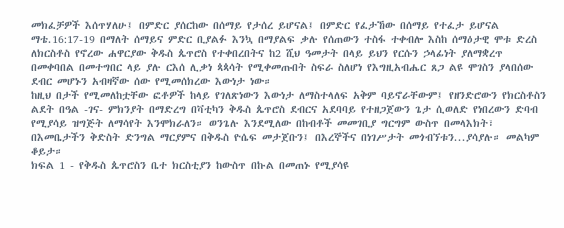መክፈቻዎች እሰጥሃለሁ፤ በምድር ያሰርከው በሰማይ የታሰረ ይሆናል፤ በምድር የፈታኸው በሰማይ የተፈታ ይሆናል ማቴ.16:17-19 በማለት ሰማይና ምድር ቢያልፉ እንኳ በማያልፍ ቃሉ የሰጠውን ተስፋ ተቀብሎ እስከ ሰማዕታዊ ሞቱ ድረስ ለክርስቶስ የኖረው ሐዋርያው ቅዱስ ጴጥሮስ የተቀበረበትና ከ2 ሺህ ዓመታት በላይ ይህን የርሱን ኃላፊነት ያለማቋረጥ በመቀባበል በመተግበር ላይ ያሉ ርእሰ ሊቃነ ጳጳሳት የሚቀመጡበት ስፍራ ስለሆነ የእግዚአብሔር ጸጋ ልዩ ሞገስን ያላበሰው ደብር መሆኑን አብዛኛው ሰው የሚመሰክረው እውነታ ነው።
ከዚህ በታች የሚመለከቷቸው ፎቶዎች ከላይ የገለጽነውን እውነታ ለማስተላለፍ አቅም ባይኖራቸውም፤ የዘንድሮውን የክርስቶስን ልደት በዓል -ገና- ምክንያት በማድረግ በቫቲካን ቅዱስ ጴጥሮስ ደብርና አደባባይ የተዘጋጀውን ጌታ ሲወለድ የነበረውን ድባብ የሚያሳይ ዝግጅት ለማሳየት እንሞክራለን። ወንጌሉ እንደሚለው በከብቶች መመገቢያ ግርግም ውስጥ በመላእክት፣ በእመቤታችን ቅድስት ድንግል ማርያምና በቅዱስ ዮሴፍ መታጀቡን፤ በእረኞችና በነገሥታት መጎብኘቱን...ያሳያሉ። መልካም ቆይታ።
ክፍል 1 - የቅዱስ ጴጥሮስን ቤተ ክርስቲያን ከውስጥ በኩል በመጠኑ የሚያሳዩ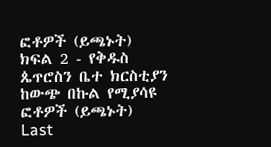ፎቶዎች (ይጫኑት)
ክፍል 2 - የቅዱስ ጴጥሮስን ቤተ ክርስቲያን ከውጭ በኩል የሚያሳዩ ፎቶዎች (ይጫኑት)
Last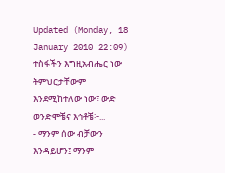Updated (Monday, 18 January 2010 22:09)
ተስፋችን እግዚአብሔር ነው
ትምህርታቸውም እንደሚከተለው ነው፣ ውድ ወንድሞቼና እኅቶቼ፦...
- ማንም ሰው ብቻውን እንዳይሆን፤ ማንም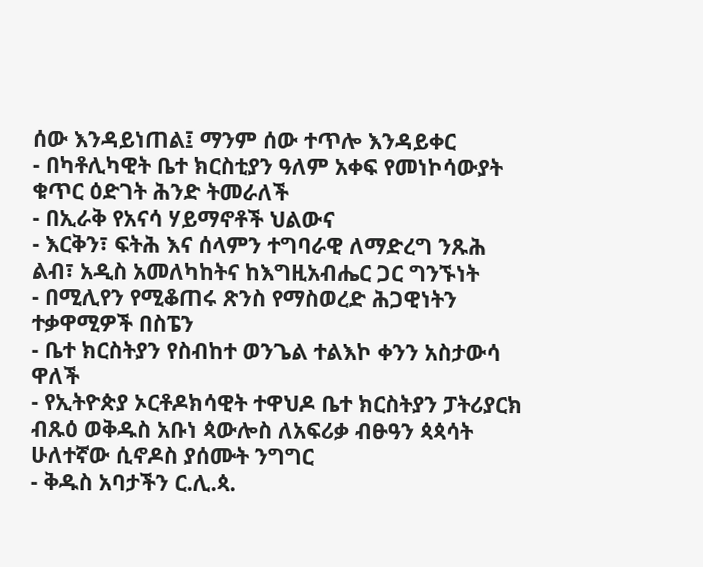ሰው እንዳይነጠል፤ ማንም ሰው ተጥሎ እንዳይቀር
- በካቶሊካዊት ቤተ ክርስቲያን ዓለም አቀፍ የመነኮሳውያት ቁጥር ዕድገት ሕንድ ትመራለች
- በኢራቅ የአናሳ ሃይማኖቶች ህልውና
- እርቅን፣ ፍትሕ እና ሰላምን ተግባራዊ ለማድረግ ንጹሕ ልብ፣ አዲስ አመለካከትና ከእግዚአብሔር ጋር ግንኙነት
- በሚሊየን የሚቆጠሩ ጽንስ የማስወረድ ሕጋዊነትን ተቃዋሚዎች በስፔን
- ቤተ ክርስትያን የስብከተ ወንጌል ተልእኮ ቀንን አስታውሳ ዋለች
- የኢትዮጵያ ኦርቶዶክሳዊት ተዋህዶ ቤተ ክርስትያን ፓትሪያርክ ብጹዕ ወቅዱስ አቡነ ጳውሎስ ለአፍሪቃ ብፁዓን ጳጳሳት ሁለተኛው ሲኖዶስ ያሰሙት ንግግር
- ቅዱስ አባታችን ር.ሊ.ጳ.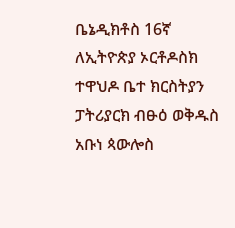ቤኔዲክቶስ 16ኛ ለኢትዮጵያ ኦርቶዶስክ ተዋህዶ ቤተ ክርስትያን ፓትሪያርክ ብፁዕ ወቅዱስ አቡነ ጳውሎስ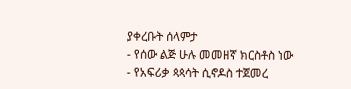ያቀረቡት ሰላምታ
- የሰው ልጅ ሁሉ መመዘኛ ክርስቶስ ነው
- የአፍሪቃ ጳጳሳት ሲኖዶስ ተጀመረ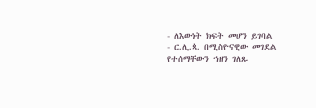- ለእውነት ክፍት መሆን ይገባል
- ር.ሊ.ጳ. በሚስዮናዊው መገደል የተሰማቸውን ኀዘን ገለጹ